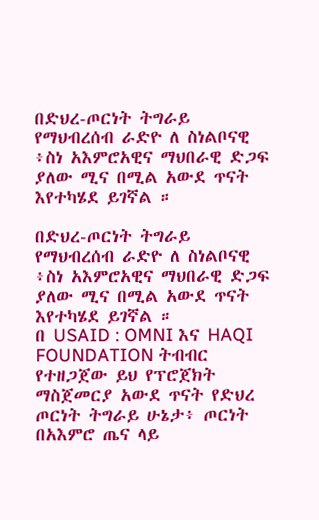በድህረ-ጦርነት ትግራይ የማህብረሰብ ራድዮ ለ ስነልቦናዊ ፥ስነ አእምሮአዊና ማህበራዊ ድጋፍ ያለው ሚና በሚል አውደ ጥናት እየተካሄደ ይገኛል ።

በድህረ-ጦርነት ትግራይ የማህብረሰብ ራድዮ ለ ስነልቦናዊ ፥ስነ አእምሮአዊና ማህበራዊ ድጋፍ ያለው ሚና በሚል አውደ ጥናት እየተካሄደ ይገኛል ።
በ USAID : OMNI እና HAQI FOUNDATION ትብብር የተዘጋጀው ይህ የፕሮጀክት ማስጀመርያ አውደ ጥናት የድህረ ጦርነት ትግራይ ሁኔታ፥ ጦርነት በአእምሮ ጤና ላይ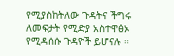የሚያስከትለው ጉዳትና ችግሩ ለመፍታት የሚድያ አስተዋፅኦ የሚዳሰሱ ጉዳዮች ይሆናሉ ።